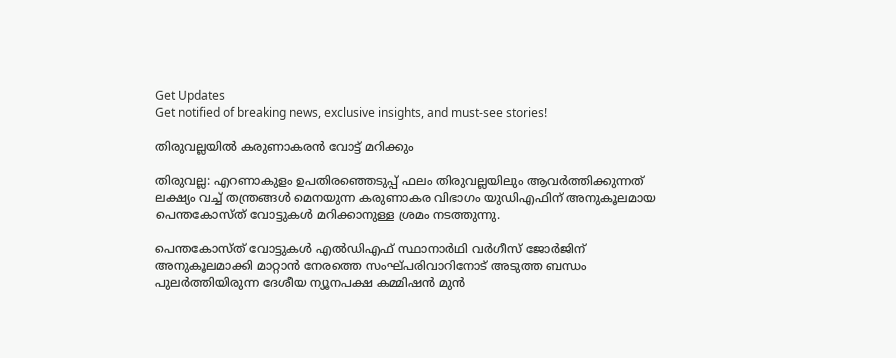Get Updates
Get notified of breaking news, exclusive insights, and must-see stories!

തിരുവല്ലയില്‍ കരുണാകരന്‍ വോട്ട് മറിക്കും

തിരുവല്ല: എറണാകുളം ഉപതിരഞ്ഞെടുപ്പ് ഫലം തിരുവല്ലയിലും ആവര്‍ത്തിക്കുന്നത് ലക്ഷ്യം വച്ച് തന്ത്രങ്ങള്‍ മെനയുന്ന കരുണാകര വിഭാഗം യുഡിഎഫിന് അനുകൂലമായ പെന്തകോസ്ത് വോട്ടുകള്‍ മറിക്കാനുള്ള ശ്രമം നടത്തുന്നു.

പെന്തകോസ്ത് വോട്ടുകള്‍ എല്‍ഡിഎഫ് സ്ഥാനാര്‍ഥി വര്‍ഗീസ് ജോര്‍ജിന് അനുകൂലമാക്കി മാറ്റാന്‍ നേരത്തെ സംഘ്പരിവാറിനോട് അടുത്ത ബന്ധം പുലര്‍ത്തിയിരുന്ന ദേശീയ ന്യൂനപക്ഷ കമ്മിഷന്‍ മുന്‍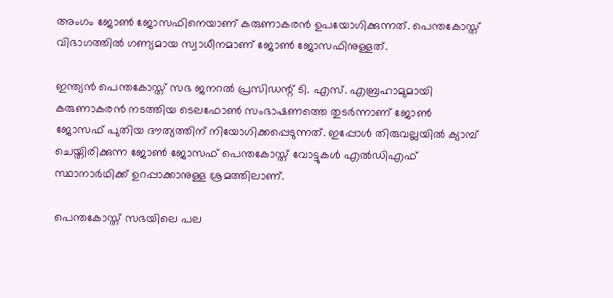അംഗം ജോണ്‍ ജോസഫിനെയാണ് കരുണാകരന്‍ ഉപയോഗിക്കുന്നത്. പെന്തകോസ്ത് വിഭാഗത്തില്‍ ഗണ്യമായ സ്വാധീനമാണ് ജോണ്‍ ജോസഫിനുള്ളത്.

ഇന്ത്യന്‍ പെന്തകോസ്ത് സഭ ജനറല്‍ പ്രസിഡന്റ് ടി. എസ്. എബ്രഹാമുമായി കരുണാകരന്‍ നടത്തിയ ടെലഫോണ്‍ സംഭാഷണത്തെ തുടര്‍ന്നാണ് ജോണ്‍ ജോസഫ് പുതിയ ദൗത്യത്തിന് നിയോഗിക്കപ്പെടുന്നത്. ഇപ്പോള്‍ തിരുവല്ലയില്‍ ക്യാമ്പ് ചെയ്തിരിക്കുന്ന ജോണ്‍ ജോസഫ് പെന്തകോസ്ത് വോട്ടുകള്‍ എല്‍ഡിഎഫ് സ്ഥാനാര്‍ഥിക്ക് ഉറപ്പാക്കാനുള്ള ശ്രമത്തിലാണ്.

പെന്തകോസ്ത് സഭയിലെ പല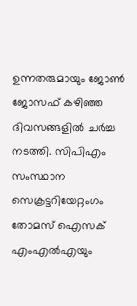ഉന്നതരുമായും ജോണ്‍ ജോസഫ് കഴിഞ്ഞ ദിവസങ്ങളില്‍ ചര്‍ച്ച നടത്തി. സിപിഎം സംസ്ഥാന സെക്രട്ടറിയേറ്റംഗം തോമസ് ഐസക് എംഎല്‍എയും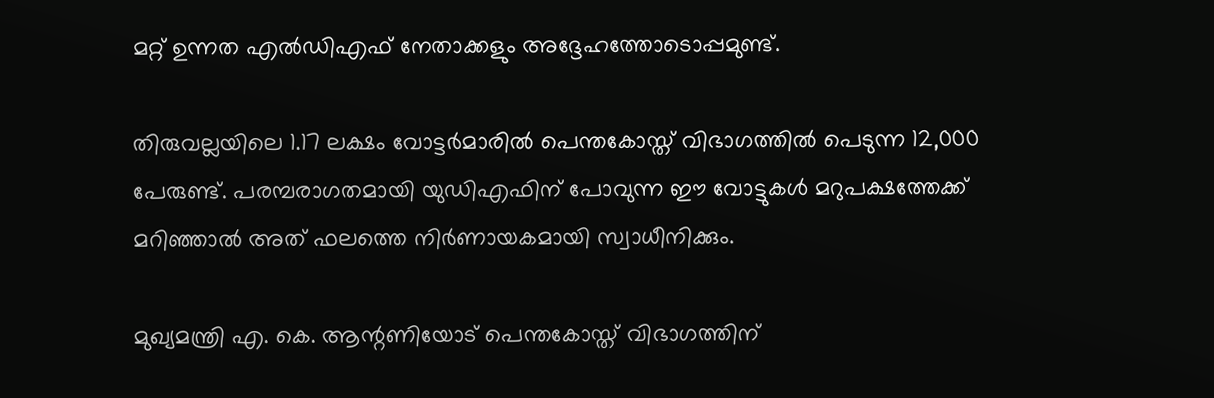മറ്റ് ഉന്നത എല്‍ഡിഎഫ് നേതാക്കളും അദ്ദേഹത്തോടൊപ്പമുണ്ട്.

തിരുവല്ലയിലെ 1.17 ലക്ഷം വോട്ടര്‍മാരില്‍ പെന്തകോസ്ത് വിഭാഗത്തില്‍ പെടുന്ന 12,000 പേരുണ്ട്. പരമ്പരാഗതമായി യുഡിഎഫിന് പോവുന്ന ഈ വോട്ടുകള്‍ മറുപക്ഷത്തേക്ക് മറിഞ്ഞാല്‍ അത് ഫലത്തെ നിര്‍ണായകമായി സ്വാധീനിക്കും.

മുഖ്യമന്ത്രി എ. കെ. ആന്റണിയോട് പെന്തകോസ്ത് വിഭാഗത്തിന്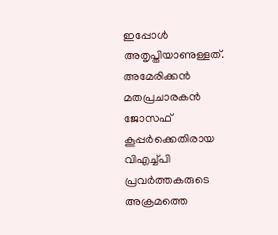ഇപ്പോള്‍ അതൃപ്തിയാണുള്ളത്. അമേരിക്കന്‍ മതപ്രചാരകന്‍ ജോസഫ് കൂപ്പര്‍ക്കെതിരായ വിഎച്ച്പി പ്രവര്‍ത്തകരുടെ അക്രമത്തെ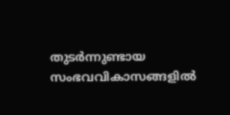തുടര്‍ന്നുണ്ടായ സംഭവവികാസങ്ങളില്‍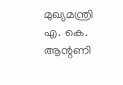മുഖ്യമന്ത്രി എ. കെ. ആന്റണി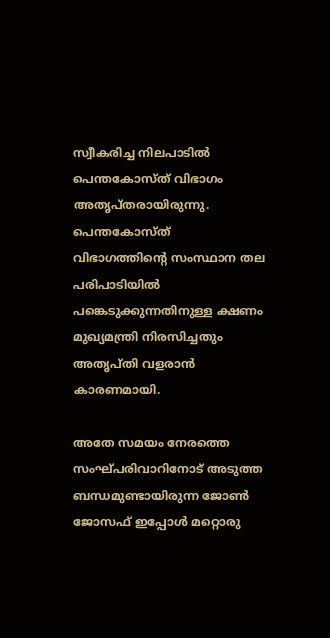സ്വീകരിച്ച നിലപാടില്‍ പെന്തകോസ്ത് വിഭാഗം അതൃപ്തരായിരുന്നു. പെന്തകോസ്ത് വിഭാഗത്തിന്റെ സംസ്ഥാന തല പരിപാടിയില്‍ പങ്കെടുക്കുന്നതിനുള്ള ക്ഷണം മുഖ്യമന്ത്രി നിരസിച്ചതും അതൃപ്തി വളരാന്‍ കാരണമായി.

അതേ സമയം നേരത്തെ സംഘ്പരിവാറിനോട് അടുത്ത ബന്ധമുണ്ടായിരുന്ന ജോണ്‍ ജോസഫ് ഇപ്പോള്‍ മറ്റൊരു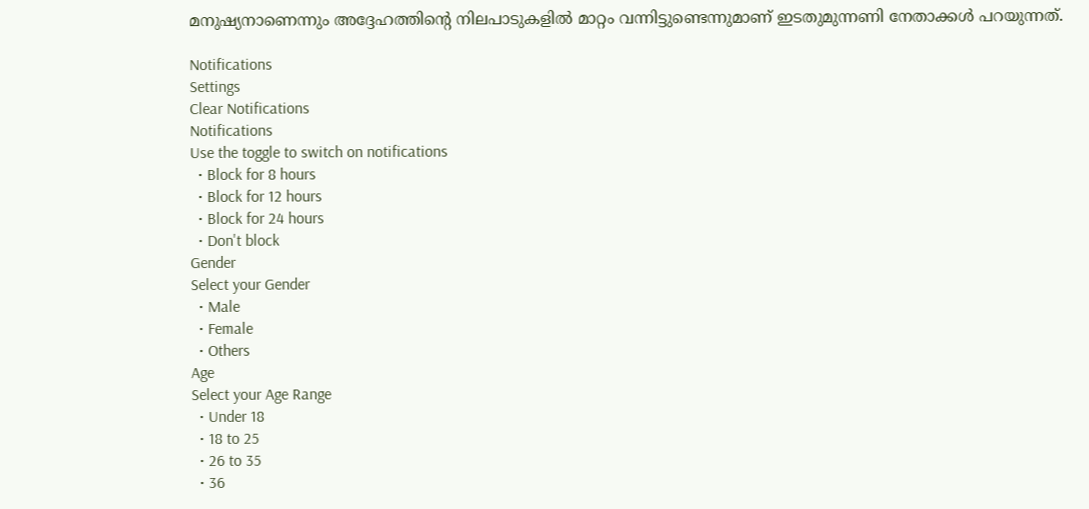മനുഷ്യനാണെന്നും അദ്ദേഹത്തിന്റെ നിലപാടുകളില്‍ മാറ്റം വന്നിട്ടുണ്ടെന്നുമാണ് ഇടതുമുന്നണി നേതാക്കള്‍ പറയുന്നത്.

Notifications
Settings
Clear Notifications
Notifications
Use the toggle to switch on notifications
  • Block for 8 hours
  • Block for 12 hours
  • Block for 24 hours
  • Don't block
Gender
Select your Gender
  • Male
  • Female
  • Others
Age
Select your Age Range
  • Under 18
  • 18 to 25
  • 26 to 35
  • 36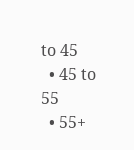to 45
  • 45 to 55
  • 55+